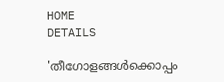HOME
DETAILS

'തീഗോളങ്ങള്‍ക്കൊപ്പം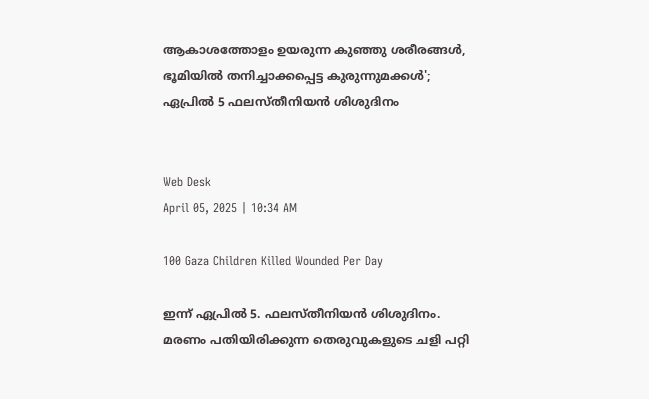ആകാശത്തോളം ഉയരുന്ന കുഞ്ഞു ശരീരങ്ങള്‍, ഭൂമിയില്‍ തനിച്ചാക്കപ്പെട്ട കുരുന്നുമക്കള്‍'; ഏപ്രില്‍ 5 ഫലസ്തീനിയന്‍ ശിശുദിനം


Web Desk
April 05, 2025 | 10:34 AM

100 Gaza Children Killed Wounded Per Day

ഇന്ന് ഏപ്രില്‍ 5. ഫലസ്തീനിയന്‍ ശിശുദിനം.  മരണം പതിയിരിക്കുന്ന തെരുവുകളുടെ ചളി പറ്റി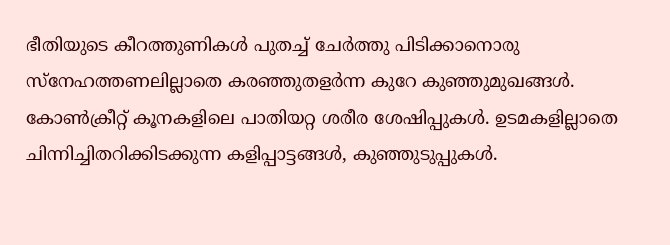ഭീതിയുടെ കീറത്തുണികള്‍ പുതച്ച് ചേര്‍ത്തു പിടിക്കാനൊരു സ്‌നേഹത്തണലില്ലാതെ കരഞ്ഞുതളര്‍ന്ന കുറേ കുഞ്ഞുമുഖങ്ങള്‍. കോണ്‍ക്രീറ്റ് കൂനകളിലെ പാതിയറ്റ ശരീര ശേഷിപ്പുകള്‍. ഉടമകളില്ലാതെ ചിന്നിച്ചിതറിക്കിടക്കുന്ന കളിപ്പാട്ടങ്ങള്‍, കുഞ്ഞുടുപ്പുകള്‍.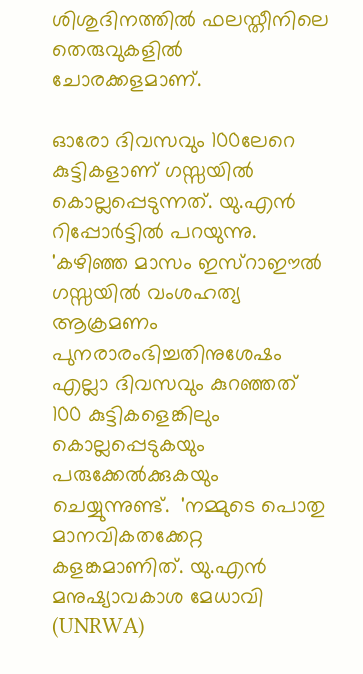ശിശുദിനത്തില്‍ ഫലസ്തീനിലെ തെരുവുകളില്‍ ചോരക്കളമാണ്.

ഓരോ ദിവസവും 100ലേറെ കുട്ടികളാണ് ഗസ്സയില്‍ കൊല്ലപ്പെടുന്നത്. യു.എന്‍ റിപ്പോര്‍ട്ടില്‍ പറയുന്നു. 'കഴിഞ്ഞ മാസം ഇസ്‌റാഈല്‍ ഗസ്സയില്‍ വംശഹത്യ ആക്രമണം പുനരാരംഭിച്ചതിനുശേഷം  എല്ലാ ദിവസവും കുറഞ്ഞത് 100 കുട്ടികളെങ്കിലും കൊല്ലപ്പെടുകയും പരുക്കേല്‍ക്കുകയും ചെയ്യുന്നുണ്ട്.  'നമ്മുടെ പൊതു മാനവികതക്കേറ്റ കളങ്കമാണിത്. യു.എന്‍ മനുഷ്യാവകാശ മേധാവി (UNRWA)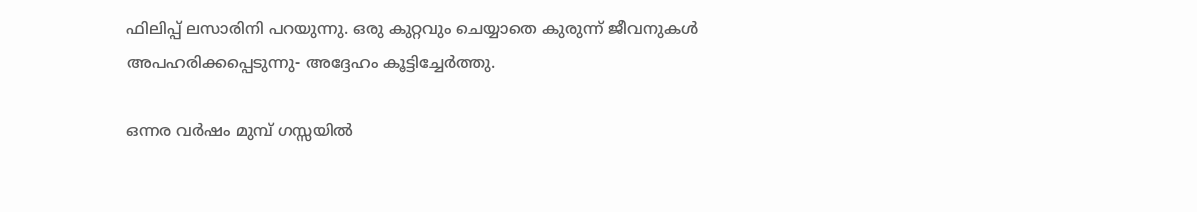ഫിലിപ്പ് ലസാരിനി പറയുന്നു. ഒരു കുറ്റവും ചെയ്യാതെ കുരുന്ന് ജീവനുകള്‍ അപഹരിക്കപ്പെടുന്നു- അദ്ദേഹം കൂട്ടിച്ചേര്‍ത്തു.

ഒന്നര വര്‍ഷം മുമ്പ് ഗസ്സയില്‍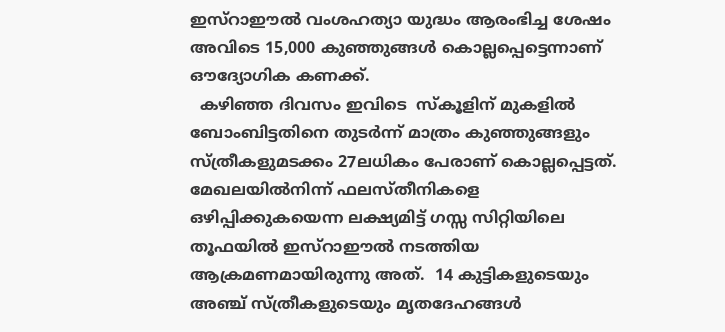ഇസ്‌റാഈല്‍ വംശഹത്യാ യുദ്ധം ആരംഭിച്ച ശേഷം അവിടെ 15,000 കുഞ്ഞുങ്ങള്‍ കൊല്ലപ്പെട്ടെന്നാണ് ഔദ്യോഗിക കണക്ക്.
  കഴിഞ്ഞ ദിവസം ഇവിടെ  സ്‌കൂളിന് മുകളില്‍ ബോംബിട്ടതിനെ തുടര്‍ന്ന് മാത്രം കുഞ്ഞുങ്ങളും സ്ത്രീകളുമടക്കം 27ലധികം പേരാണ് കൊല്ലപ്പെട്ടത്. മേഖലയില്‍നിന്ന് ഫലസ്തീനികളെ ഒഴിപ്പിക്കുകയെന്ന ലക്ഷ്യമിട്ട് ഗസ്സ സിറ്റിയിലെ തൂഫയില്‍ ഇസ്‌റാഈല്‍ നടത്തിയ ആക്രമണമായിരുന്നു അത്.  14 കുട്ടികളുടെയും അഞ്ച് സ്ത്രീകളുടെയും മൃതദേഹങ്ങള്‍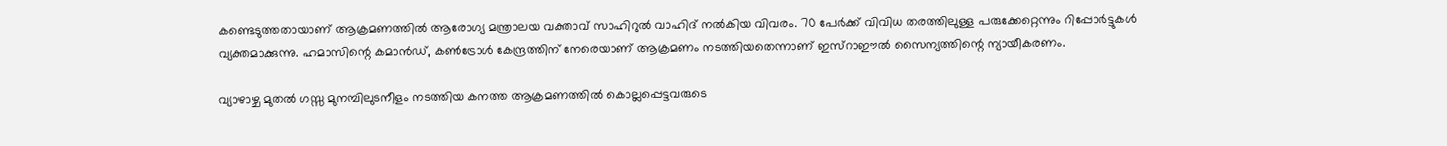കണ്ടെടുത്തതായാണ് ആക്രമണത്തില്‍ ആരോഗ്യ മന്ത്രാലയ വക്താവ് സാഹിറുല്‍ വാഹിദ് നല്‍കിയ വിവരം. 70 പേര്‍ക്ക് വിവിധ തരത്തിലുള്ള പരുക്കേറ്റെന്നും റിപ്പോര്‍ട്ടുകള്‍ വ്യക്തമാക്കുന്നു. ഹമാസിന്റെ കമാന്‍ഡ്, കണ്‍ട്രോള്‍ കേന്ദ്രത്തിന് നേരെയാണ് ആക്രമണം നടത്തിയതെന്നാണ് ഇസ്‌റാഈല്‍ സൈന്യത്തിന്റെ ന്യായീകരണം.

വ്യാഴാഴ്ച മുതല്‍ ഗസ്സ മുനമ്പിലുടനീളം നടത്തിയ കനത്ത ആക്രമണത്തില്‍ കൊല്ലപ്പെട്ടവരുടെ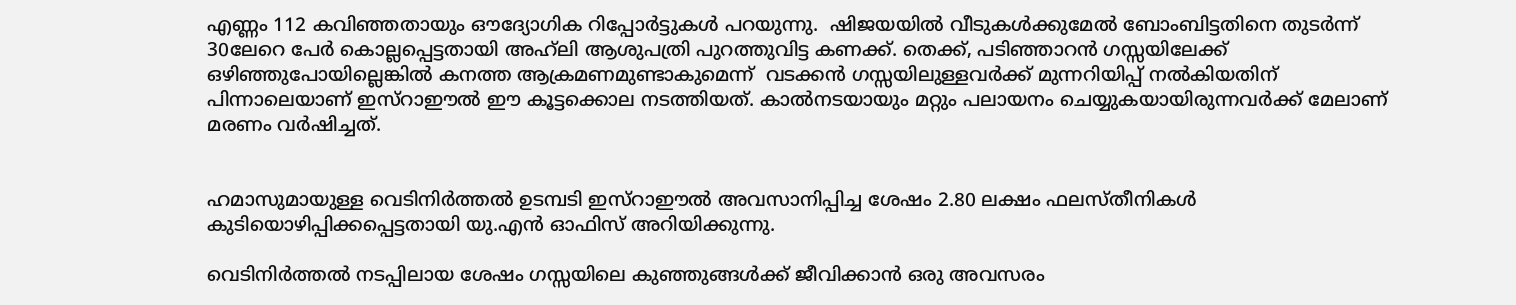എണ്ണം 112 കവിഞ്ഞതായും ഔദ്യോഗിക റിപ്പോര്‍ട്ടുകള്‍ പറയുന്നു.  ഷിജയയില്‍ വീടുകള്‍ക്കുമേല്‍ ബോംബിട്ടതിനെ തുടര്‍ന്ന് 30ലേറെ പേര്‍ കൊല്ലപ്പെട്ടതായി അഹ്‌ലി ആശുപത്രി പുറത്തുവിട്ട കണക്ക്. തെക്ക്, പടിഞ്ഞാറന്‍ ഗസ്സയിലേക്ക് ഒഴിഞ്ഞുപോയില്ലെങ്കില്‍ കനത്ത ആക്രമണമുണ്ടാകുമെന്ന്  വടക്കന്‍ ഗസ്സയിലുള്ളവര്‍ക്ക് മുന്നറിയിപ്പ് നല്‍കിയതിന് പിന്നാലെയാണ് ഇസ്‌റാഈല്‍ ഈ കൂട്ടക്കൊല നടത്തിയത്. കാല്‍നടയായും മറ്റും പലായനം ചെയ്യുകയായിരുന്നവര്‍ക്ക് മേലാണ് മരണം വര്‍ഷിച്ചത്.


ഹമാസുമായുള്ള വെടിനിര്‍ത്തല്‍ ഉടമ്പടി ഇസ്‌റാഈല്‍ അവസാനിപ്പിച്ച ശേഷം 2.80 ലക്ഷം ഫലസ്തീനികള്‍ കുടിയൊഴിപ്പിക്കപ്പെട്ടതായി യു.എന്‍ ഓഫിസ് അറിയിക്കുന്നു.

വെടിനിര്‍ത്തല്‍ നടപ്പിലായ ശേഷം ഗസ്സയിലെ കുഞ്ഞുങ്ങള്‍ക്ക് ജീവിക്കാന്‍ ഒരു അവസരം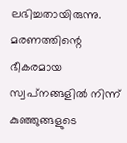ലഭിച്ചതായിരുന്നു. മരണത്തിന്റെ ഭീകരമായ സ്വപ്‌നങ്ങളില്‍ നിന്ന് കുഞ്ഞുങ്ങളുടെ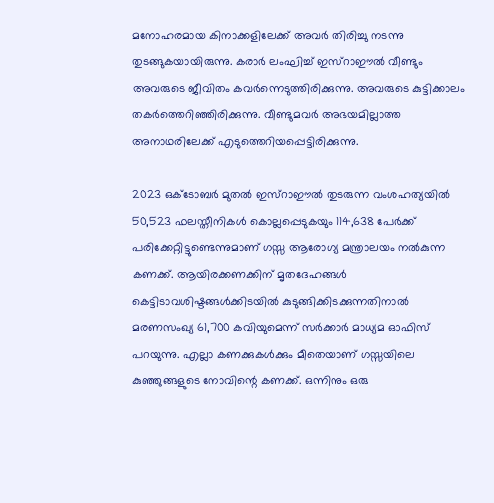മനോഹരമായ കിനാക്കളിലേക്ക് അവര്‍ തിരിച്ചു നടന്നു തുടങ്ങുകയായിരുന്നു. കരാര്‍ ലംഘിച്ച് ഇസ്‌റാഈല്‍ വീണ്ടും അവരുടെ ജീവിതം കവര്‍ന്നെടുത്തിരിക്കുന്നു. അവരുടെ കുട്ടിക്കാലം തകര്‍ത്തെറിഞ്ഞിരിക്കുന്നു. വീണ്ടുമവര്‍ അഭയമില്ലാത്ത അനാഥരിലേക്ക് എടുത്തെറിയപ്പെട്ടിരിക്കുന്നു.

2023 ഒക്ടോബര്‍ മുതല്‍ ഇസ്‌റാഈല്‍ തുടരുന്ന വംശഹത്യയില്‍ 50,523 ഫലസ്തീനികള്‍ കൊല്ലപ്പെടുകയും 114,638 പേര്‍ക്ക് പരിക്കേറ്റിട്ടുണ്ടെന്നുമാണ് ഗസ്സ ആരോഗ്യ മന്ത്രാലയം നല്‍കുന്ന കണക്ക്. ആയിരക്കണക്കിന് മൃതദേഹങ്ങള്‍ കെട്ടിടാവശിഷ്ടങ്ങള്‍ക്കിടയില്‍ കുടുങ്ങിക്കിടക്കുന്നതിനാല്‍ മരണസംഖ്യ 61,700 കവിയുമെന്ന് സര്‍ക്കാര്‍ മാധ്യമ ഓഫിസ് പറയുന്നു. എല്ലാ കണക്കുകള്‍ക്കും മീതെയാണ് ഗസ്സയിലെ കുഞ്ഞുങ്ങളുടെ നോവിന്റെ കണക്ക്. ഒന്നിനും ഒരു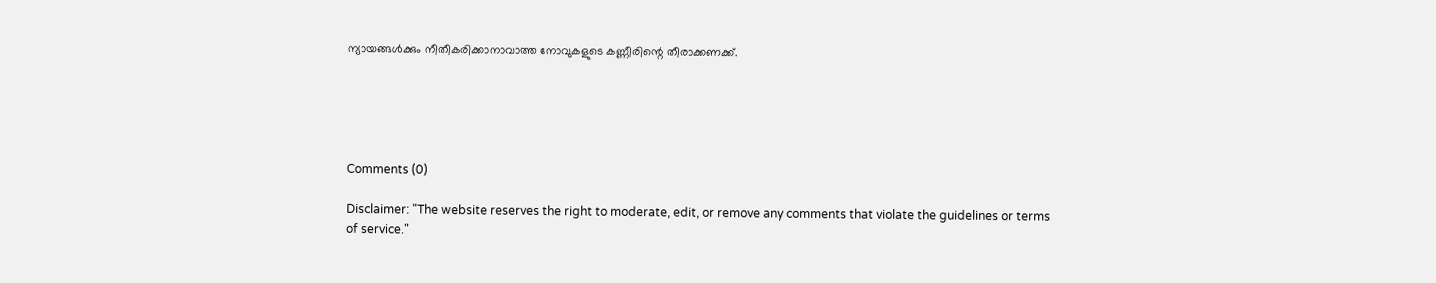ന്യായങ്ങള്‍ക്കും നീതീകരിക്കാനാവാത്ത നോവുകളുടെ കണ്ണീരിന്റെ തീരാക്കണക്ക്.





Comments (0)

Disclaimer: "The website reserves the right to moderate, edit, or remove any comments that violate the guidelines or terms of service."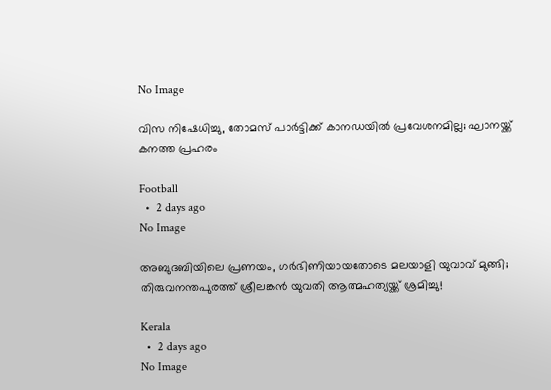No Image

വിസ നിഷേധിച്ചു, തോമസ് പാർട്ടിക്ക് കാനഡയിൽ പ്രവേശനമില്ല; ഘാനയ്ക്ക് കനത്ത പ്രഹരം

Football
  •  2 days ago
No Image

അബുദബിയിലെ പ്രണയം, ഗർഭിണിയായതോടെ മലയാളി യുവാവ് മുങ്ങി; തിരുവനന്തപുരത്ത് ശ്രീലങ്കൻ യുവതി ആത്മഹത്യയ്ക്ക് ശ്രമിച്ചു!

Kerala
  •  2 days ago
No Image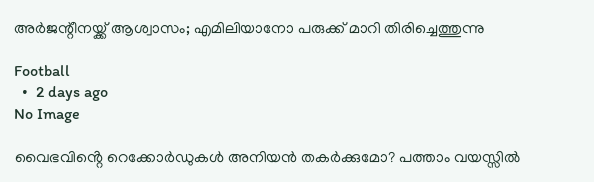അർജന്റീനയ്ക്ക് ആശ്വാസം; എമിലിയാനോ പരുക്ക് മാറി തിരിച്ചെത്തുന്നു

Football
  •  2 days ago
No Image

വൈഭവിൻ്റെ റെക്കോർഡുകൾ അനിയൻ തകർക്കുമോ? പത്താം വയസ്സിൽ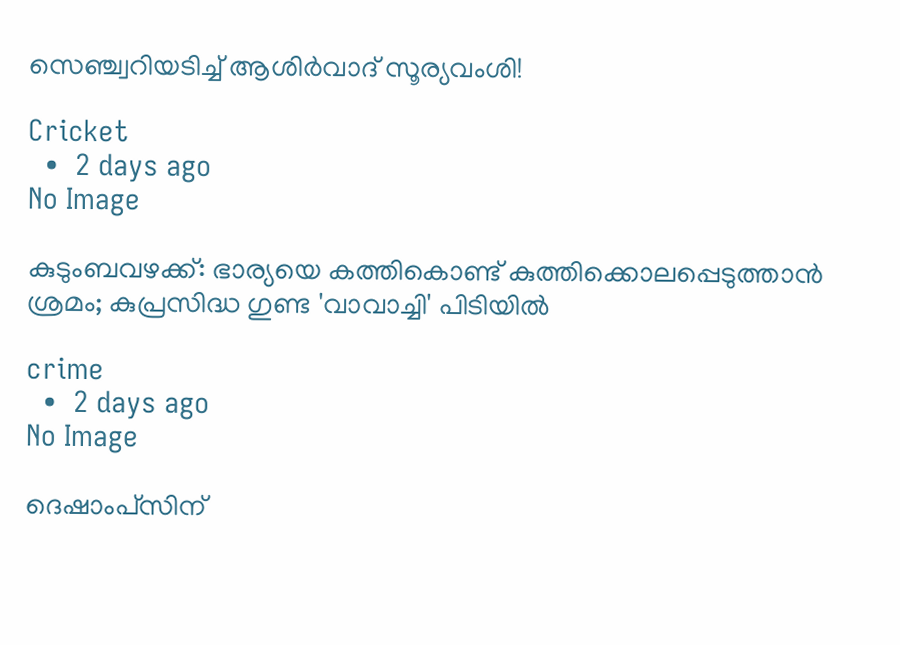സെഞ്ച്വറിയടിച്ച് ആശിർവാദ് സൂര്യവംശി!

Cricket
  •  2 days ago
No Image

കുടുംബവഴക്ക്: ഭാര്യയെ കത്തികൊണ്ട് കുത്തിക്കൊലപ്പെടുത്താൻ ശ്രമം; കുപ്രസിദ്ധ ഗുണ്ട 'വാവാച്ചി' പിടിയിൽ

crime
  •  2 days ago
No Image

ദെഷാംപ്‌സിന്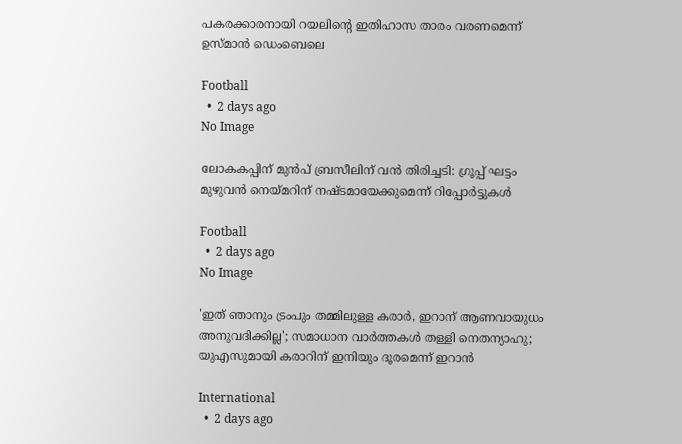പകരക്കാരനായി റയലിന്റെ ഇതിഹാസ താരം വരണമെന്ന് ഉസ്മാൻ ഡെംബെലെ

Football
  •  2 days ago
No Image

ലോകകപ്പിന് മുൻപ് ബ്രസീലിന് വൻ തിരിച്ചടി: ഗ്രൂപ്പ് ഘട്ടം മുഴുവൻ നെയ്മറിന് നഷ്ടമായേക്കുമെന്ന് റിപ്പോർട്ടുകൾ

Football
  •  2 days ago
No Image

'ഇത് ഞാനും ട്രംപും തമ്മിലുള്ള കരാർ, ഇറാന് ആണവായുധം അനുവദിക്കില്ല'; സമാധാന വാർത്തകൾ തള്ളി നെതന്യാഹു; യുഎസുമായി കരാറിന് ഇനിയും ദൂരമെന്ന് ഇറാൻ

International
  •  2 days ago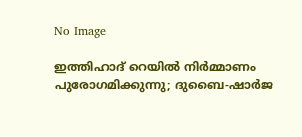No Image

ഇത്തിഹാദ് റെയിൽ നിർമ്മാണം പുരോഗമിക്കുന്നു; ദുബൈ-ഷാർജ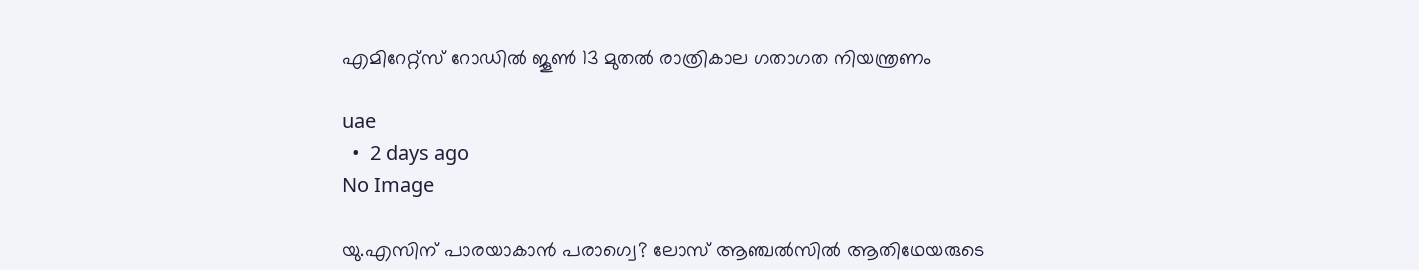എമിറേറ്റ്സ് റോഡിൽ ജൂൺ 13 മുതൽ രാത്രികാല ഗതാഗത നിയന്ത്രണം

uae
  •  2 days ago
No Image

യു.എസിന് പാരയാകാൻ പരാഗ്വെ? ലോസ് ആഞ്ചൽസിൽ ആതിഥേയരുടെ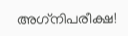അഗ്‌നിപരീക്ഷ!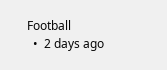Football
  •  2 days ago